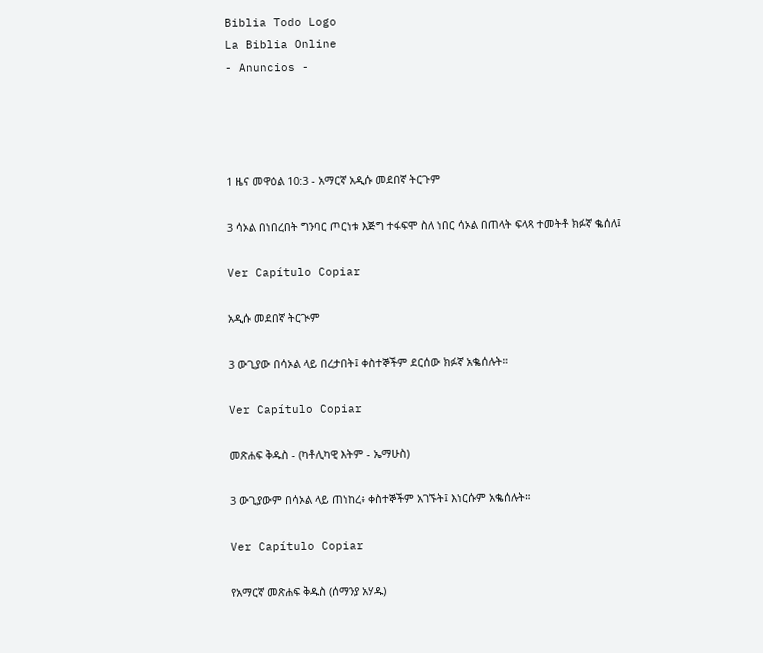Biblia Todo Logo
La Biblia Online
- Anuncios -




1 ዜና መዋዕል 10:3 - አማርኛ አዲሱ መደበኛ ትርጉም

3 ሳኦል በነበረበት ግንባር ጦርነቱ እጅግ ተፋፍሞ ስለ ነበር ሳኦል በጠላት ፍላጻ ተመትቶ ክፉኛ ቈሰለ፤

Ver Capítulo Copiar

አዲሱ መደበኛ ትርጒም

3 ውጊያው በሳኦል ላይ በረታበት፤ ቀስተኞችም ደርሰው ክፉኛ አቈሰሉት።

Ver Capítulo Copiar

መጽሐፍ ቅዱስ - (ካቶሊካዊ እትም - ኤማሁስ)

3 ውጊያውም በሳኦል ላይ ጠነከረ፥ ቀስተኞችም አገኙት፤ እነርሱም አቈሰሉት።

Ver Capítulo Copiar

የአማርኛ መጽሐፍ ቅዱስ (ሰማንያ አሃዱ)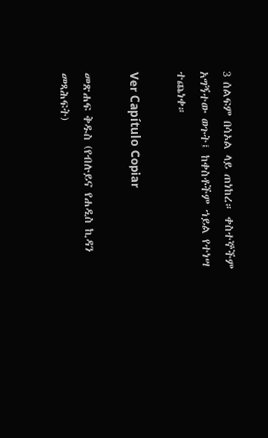3 ሰልፍም በሳኦል ላይ ጠነከረ። ቀስተኞችም አግኝተው ወጉት፤ ከቀስቶችም ኀይል የተነሣ ተጨነቀ።

Ver Capítulo Copiar

መጽሐፍ ቅዱስ (የብሉይና የሐዲስ ኪዳን መጻሕፍት)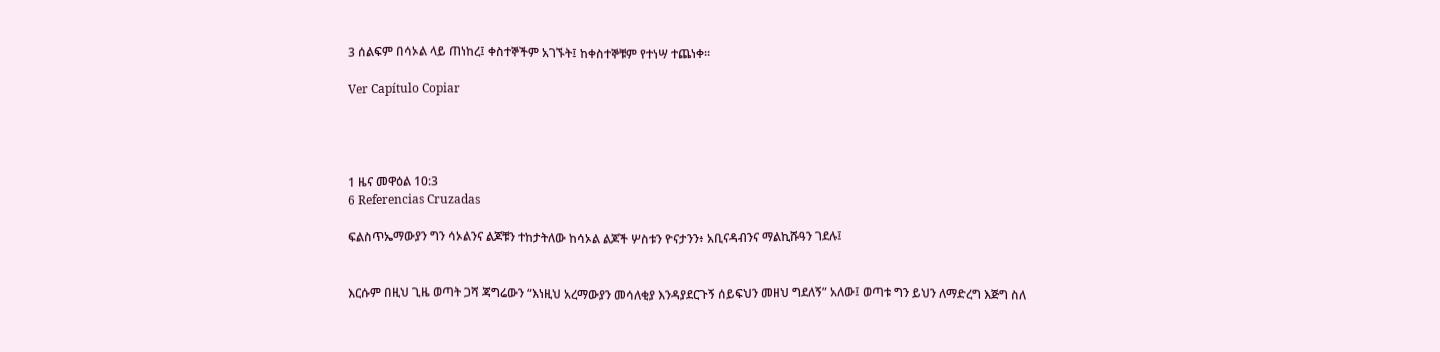3 ሰልፍም በሳኦል ላይ ጠነከረ፤ ቀስተኞችም አገኙት፤ ከቀስተኞቹም የተነሣ ተጨነቀ።

Ver Capítulo Copiar




1 ዜና መዋዕል 10:3
6 Referencias Cruzadas

ፍልስጥኤማውያን ግን ሳኦልንና ልጆቹን ተከታትለው ከሳኦል ልጆች ሦስቱን ዮናታንን፥ አቢናዳብንና ማልኪሹዓን ገደሉ፤


እርሱም በዚህ ጊዜ ወጣት ጋሻ ጃግሬውን “እነዚህ አረማውያን መሳለቂያ እንዳያደርጉኝ ሰይፍህን መዘህ ግደለኝ” አለው፤ ወጣቱ ግን ይህን ለማድረግ እጅግ ስለ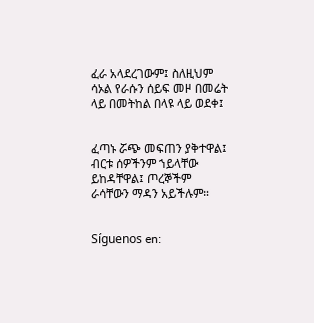ፈራ አላደረገውም፤ ስለዚህም ሳኦል የራሱን ሰይፍ መዞ በመሬት ላይ በመትከል በላዩ ላይ ወደቀ፤


ፈጣኑ ሯጭ መፍጠን ያቅተዋል፤ ብርቱ ሰዎችንም ኀይላቸው ይከዳቸዋል፤ ጦረኞችም ራሳቸውን ማዳን አይችሉም።


Síguenos en: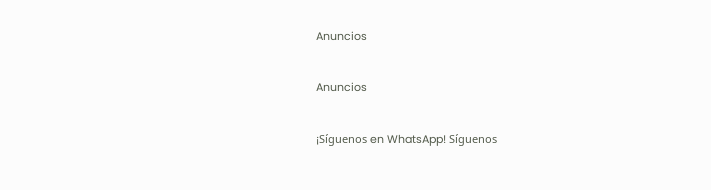Anuncios


Anuncios


¡Síguenos en WhatsApp! Síguenos